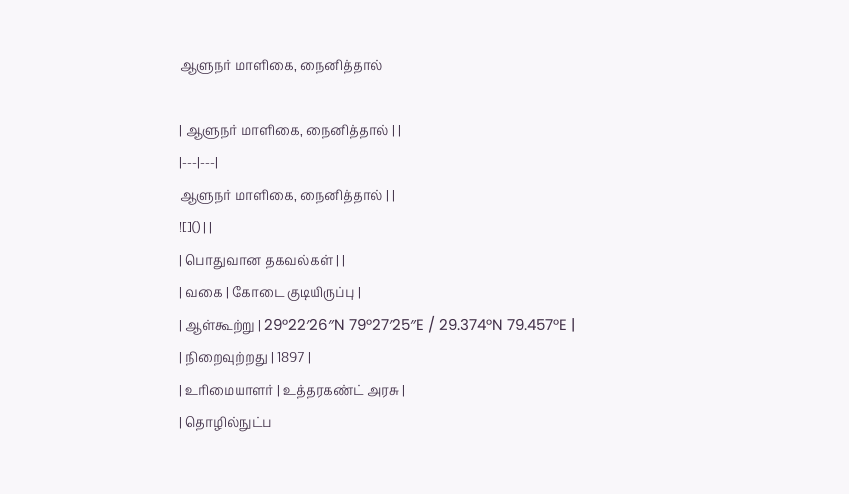ஆளுநர் மாளிகை, நைனித்தால்

| ஆளுநர் மாளிகை, நைனித்தால் | |
|---|---|
ஆளுநர் மாளிகை, நைனித்தால் | |
![]() | |
| பொதுவான தகவல்கள் | |
| வகை | கோடை குடியிருப்பு |
| ஆள்கூற்று | 29°22′26″N 79°27′25″E / 29.374°N 79.457°E |
| நிறைவுற்றது | 1897 |
| உரிமையாளர் | உத்தரகண்ட் அரசு |
| தொழில்நுட்ப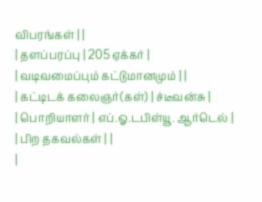விபரங்கள் | |
| தளப்பரப்பு | 205 ஏக்கர் |
| வடிவமைப்பும் கட்டுமானமும் | |
| கட்டிடக் கலைஞர்(கள்) | ச்டீவன்சு |
| பொறியாளர் | எப்.ஓ.டபிள்யூ. ஆர்டெல் |
| பிற தகவல்கள் | |
|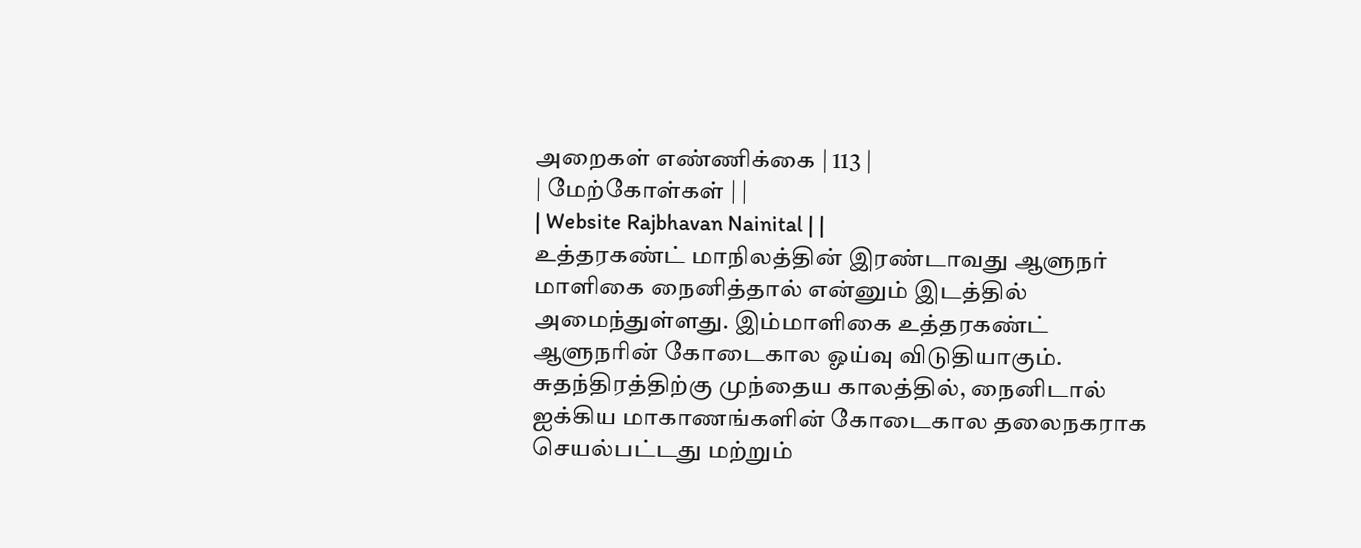அறைகள் எண்ணிக்கை | 113 |
| மேற்கோள்கள் | |
| Website Rajbhavan Nainital | |
உத்தரகண்ட் மாநிலத்தின் இரண்டாவது ஆளுநர் மாளிகை நைனித்தால் என்னும் இடத்தில் அமைந்துள்ளது. இம்மாளிகை உத்தரகண்ட் ஆளுநரின் கோடைகால ஓய்வு விடுதியாகும். சுதந்திரத்திற்கு முந்தைய காலத்தில், நைனிடால் ஐக்கிய மாகாணங்களின் கோடைகால தலைநகராக செயல்பட்டது மற்றும்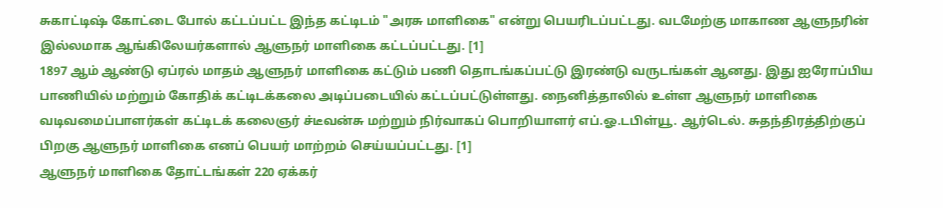சுகாட்டிஷ் கோட்டை போல் கட்டப்பட்ட இந்த கட்டிடம் "அரசு மாளிகை" என்று பெயரிடப்பட்டது. வடமேற்கு மாகாண ஆளுநரின் இல்லமாக ஆங்கிலேயர்களால் ஆளுநர் மாளிகை கட்டப்பட்டது. [1]
1897 ஆம் ஆண்டு ஏப்ரல் மாதம் ஆளுநர் மாளிகை கட்டும் பணி தொடங்கப்பட்டு இரண்டு வருடங்கள் ஆனது. இது ஐரோப்பிய பாணியில் மற்றும் கோதிக் கட்டிடக்கலை அடிப்படையில் கட்டப்பட்டுள்ளது. நைனித்தாலில் உள்ள ஆளுநர் மாளிகை வடிவமைப்பாளர்கள் கட்டிடக் கலைஞர் ச்டீவன்சு மற்றும் நிர்வாகப் பொறியாளர் எப்.ஓ.டபிள்யூ. ஆர்டெல். சுதந்திரத்திற்குப் பிறகு ஆளுநர் மாளிகை எனப் பெயர் மாற்றம் செய்யப்பட்டது. [1]
ஆளுநர் மாளிகை தோட்டங்கள் 220 ஏக்கர்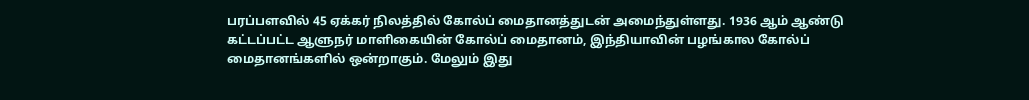பரப்பளவில் 45 ஏக்கர் நிலத்தில் கோல்ப் மைதானத்துடன் அமைந்துள்ளது. 1936 ஆம் ஆண்டு கட்டப்பட்ட ஆளுநர் மாளிகையின் கோல்ப் மைதானம், இந்தியாவின் பழங்கால கோல்ப் மைதானங்களில் ஒன்றாகும். மேலும் இது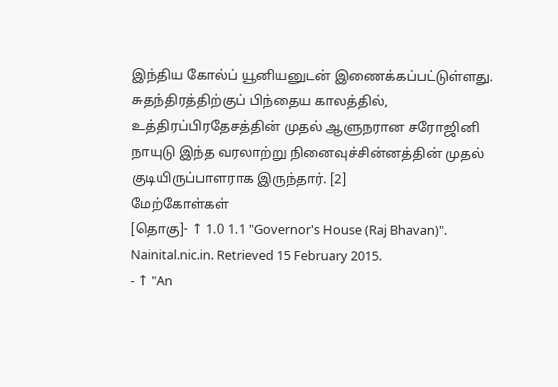இந்திய கோல்ப் யூனியனுடன் இணைக்கப்பட்டுள்ளது. சுதந்திரத்திற்குப் பிந்தைய காலத்தில், உத்திரப்பிரதேசத்தின் முதல் ஆளுநரான சரோஜினி நாயுடு இந்த வரலாற்று நினைவுச்சின்னத்தின் முதல் குடியிருப்பாளராக இருந்தார். [2]
மேற்கோள்கள்
[தொகு]- ↑ 1.0 1.1 "Governor's House (Raj Bhavan)". Nainital.nic.in. Retrieved 15 February 2015.
- ↑ "An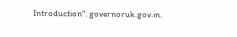Introduction". governoruk.gov.in.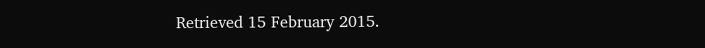Retrieved 15 February 2015.